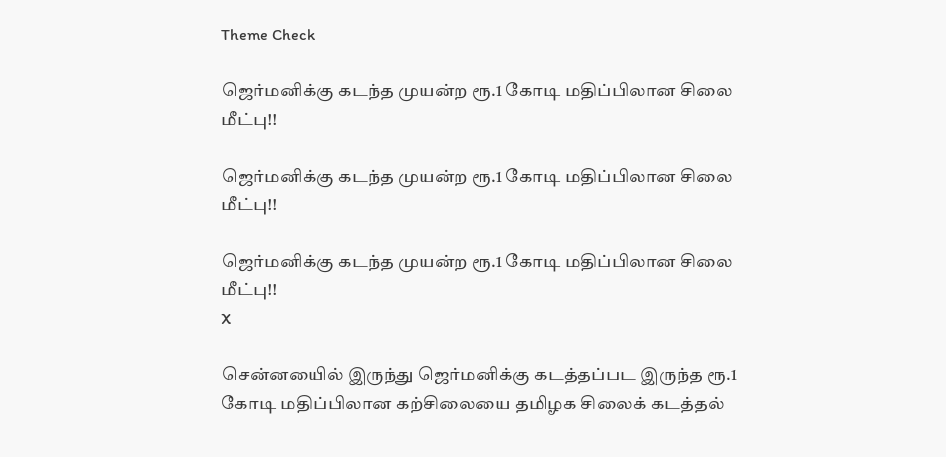Theme Check

ஜெர்மனிக்கு கடந்த முயன்ற ரூ.1 கோடி மதிப்பிலான சிலை மீட்பு!!

ஜெர்மனிக்கு கடந்த முயன்ற ரூ.1 கோடி மதிப்பிலான சிலை மீட்பு!!

ஜெர்மனிக்கு கடந்த முயன்ற ரூ.1 கோடி மதிப்பிலான சிலை மீட்பு!!
X

சென்னயைில் இருந்து ஜெர்மனிக்கு கடத்தப்பட இருந்த ரூ.1 கோடி மதிப்பிலான கற்சிலையை தமிழக சிலைக் கடத்தல்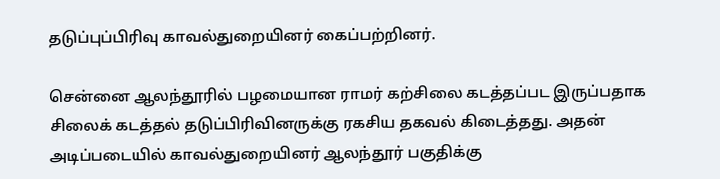தடுப்புப்பிரிவு காவல்துறையினர் கைப்பற்றினர்.

சென்னை ஆலந்தூரில் பழமையான ராமர் கற்சிலை கடத்தப்பட இருப்பதாக சிலைக் கடத்தல் தடுப்பிரிவினருக்கு ரகசிய தகவல் கிடைத்தது. அதன் அடிப்படையில் காவல்துறையினர் ஆலந்தூர் பகுதிக்கு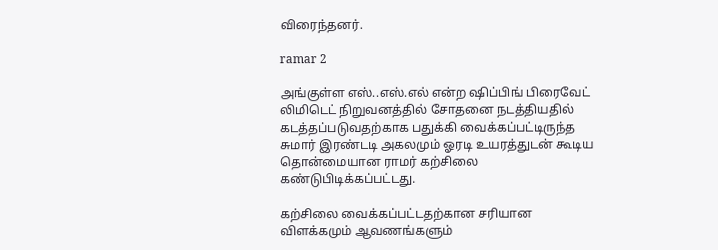விரைந்தனர்.

ramar 2

அங்குள்ள எஸ்..எஸ்.எல் என்ற ஷிப்பிங் பிரைவேட் லிமிடெட் நிறுவனத்தில் சோதனை நடத்தியதில் கடத்தப்படுவதற்காக பதுக்கி வைக்கப்பட்டிருந்த சுமார் இரண்டடி அகலமும் ஓரடி உயரத்துடன் கூடிய தொன்மையான ராமர் கற்சிலை கண்டுபிடிக்கப்பட்டது.

கற்சிலை வைக்கப்பட்டதற்கான சரியான விளக்கமும் ஆவணங்களும்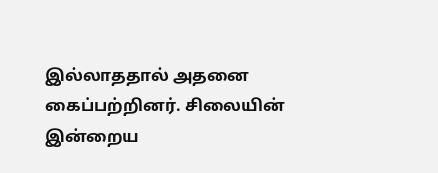இல்லாததால் அதனை கைப்பற்றினர். சிலையின் இன்றைய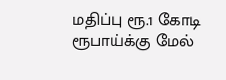மதிப்பு ரூ.1 கோடி ரூபாய்க்கு மேல்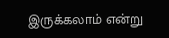இருக்கலாம் என்று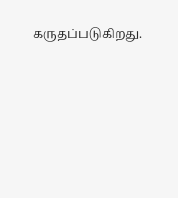கருதப்படுகிறது.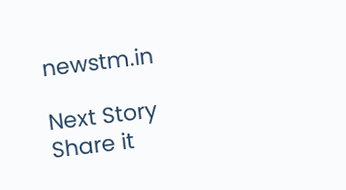newstm.in

Next Story
Share it